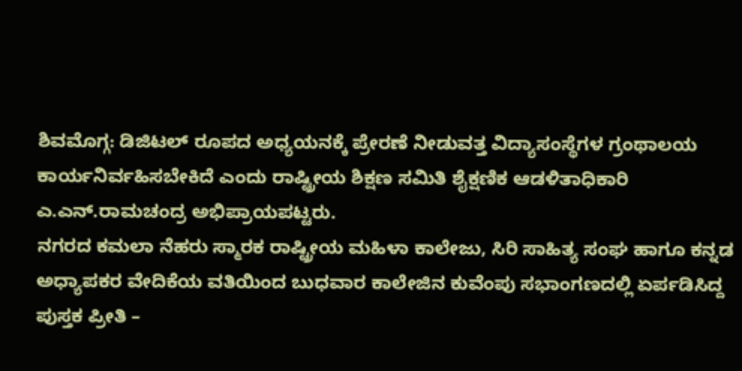ಶಿವಮೊಗ್ಗ: ಡಿಜಿಟಲ್ ರೂಪದ ಅಧ್ಯಯನಕ್ಕೆ ಪ್ರೇರಣೆ ನೀಡುವತ್ತ ವಿದ್ಯಾಸಂಸ್ಥೆಗಳ ಗ್ರಂಥಾಲಯ ಕಾರ್ಯನಿರ್ವಹಿಸಬೇಕಿದೆ ಎಂದು ರಾಷ್ಟ್ರೀಯ ಶಿಕ್ಷಣ ಸಮಿತಿ ಶೈಕ್ಷಣಿಕ ಆಡಳಿತಾಧಿಕಾರಿ ಎ.ಎನ್.ರಾಮಚಂದ್ರ ಅಭಿಪ್ರಾಯಪಟ್ಟರು.
ನಗರದ ಕಮಲಾ ನೆಹರು ಸ್ಮಾರಕ ರಾಷ್ಟ್ರೀಯ ಮಹಿಳಾ ಕಾಲೇಜು, ಸಿರಿ ಸಾಹಿತ್ಯ ಸಂಘ ಹಾಗೂ ಕನ್ನಡ ಅಧ್ಯಾಪಕರ ವೇದಿಕೆಯ ವತಿಯಿಂದ ಬುಧವಾರ ಕಾಲೇಜಿನ ಕುವೆಂಪು ಸಭಾಂಗಣದಲ್ಲಿ ಏರ್ಪಡಿಸಿದ್ದ ಪುಸ್ತಕ ಪ್ರೀತಿ –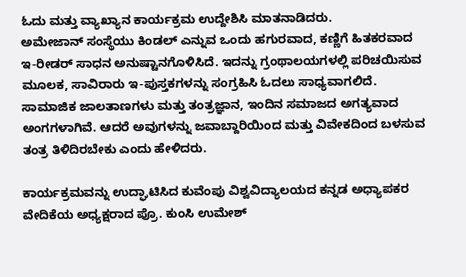ಓದು ಮತ್ತು ವ್ಯಾಖ್ಯಾನ ಕಾರ್ಯಕ್ರಮ ಉದ್ದೇಶಿಸಿ ಮಾತನಾಡಿದರು.
ಅಮೇಜಾನ್ ಸಂಸ್ಥೆಯು ಕಿಂಡಲ್ ಎನ್ನುವ ಒಂದು ಹಗುರವಾದ, ಕಣ್ಣಿಗೆ ಹಿತಕರವಾದ ಇ-ರೀಡರ್ ಸಾಧನ ಅನುಷ್ಟಾನಗೊಳಿಸಿದೆ. ಇದನ್ನು ಗ್ರಂಥಾಲಯಗಳಲ್ಲಿ ಪರಿಚಯಿಸುವ ಮೂಲಕ, ಸಾವಿರಾರು ಇ-ಪುಸ್ತಕಗಳನ್ನು ಸಂಗ್ರಹಿಸಿ ಓದಲು ಸಾಧ್ಯವಾಗಲಿದೆ. ಸಾಮಾಜಿಕ ಜಾಲತಾಣಗಳು ಮತ್ತು ತಂತ್ರಜ್ಞಾನ, ಇಂದಿನ ಸಮಾಜದ ಅಗತ್ಯವಾದ ಅಂಗಗಳಾಗಿವೆ. ಆದರೆ ಅವುಗಳನ್ನು ಜವಾಬ್ದಾರಿಯಿಂದ ಮತ್ತು ವಿವೇಕದಿಂದ ಬಳಸುವ ತಂತ್ರ ತಿಳಿದಿರಬೇಕು ಎಂದು ಹೇಳಿದರು.

ಕಾರ್ಯಕ್ರಮವನ್ನು ಉದ್ಘಾಟಿಸಿದ ಕುವೆಂಪು ವಿಶ್ವವಿದ್ಯಾಲಯದ ಕನ್ನಡ ಅಧ್ಯಾಪಕರ ವೇದಿಕೆಯ ಅಧ್ಯಕ್ಷರಾದ ಪ್ರೊ. ಕುಂಸಿ ಉಮೇಶ್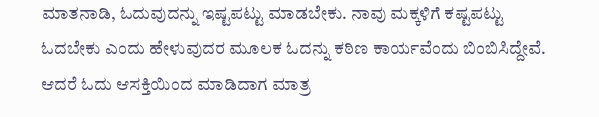ಮಾತನಾಡಿ, ಓದುವುದನ್ನು ಇಷ್ಟಪಟ್ಟು ಮಾಡಬೇಕು. ನಾವು ಮಕ್ಕಳಿಗೆ ಕಷ್ಟಪಟ್ಟು ಓದಬೇಕು ಎಂದು ಹೇಳುವುದರ ಮೂಲಕ ಓದನ್ನು ಕಠಿಣ ಕಾರ್ಯವೆಂದು ಬಿಂಬಿಸಿದ್ದೇವೆ. ಆದರೆ ಓದು ಆಸಕ್ತಿಯಿಂದ ಮಾಡಿದಾಗ ಮಾತ್ರ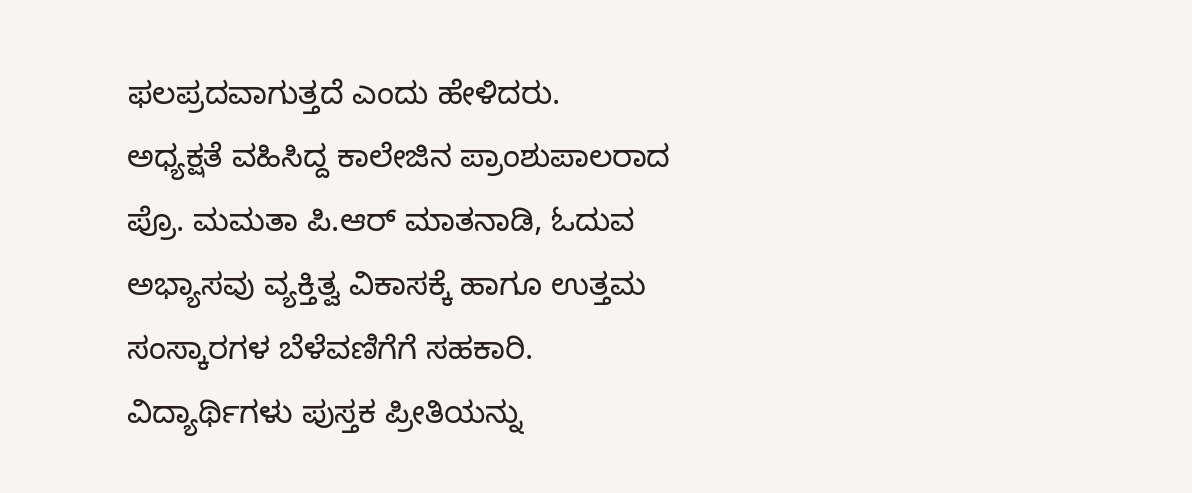ಫಲಪ್ರದವಾಗುತ್ತದೆ ಎಂದು ಹೇಳಿದರು.
ಅಧ್ಯಕ್ಷತೆ ವಹಿಸಿದ್ದ ಕಾಲೇಜಿನ ಪ್ರಾಂಶುಪಾಲರಾದ ಪ್ರೊ. ಮಮತಾ ಪಿ.ಆರ್ ಮಾತನಾಡಿ, ಓದುವ ಅಭ್ಯಾಸವು ವ್ಯಕ್ತಿತ್ವ ವಿಕಾಸಕ್ಕೆ ಹಾಗೂ ಉತ್ತಮ ಸಂಸ್ಕಾರಗಳ ಬೆಳೆವಣಿಗೆಗೆ ಸಹಕಾರಿ. ವಿದ್ಯಾರ್ಥಿಗಳು ಪುಸ್ತಕ ಪ್ರೀತಿಯನ್ನು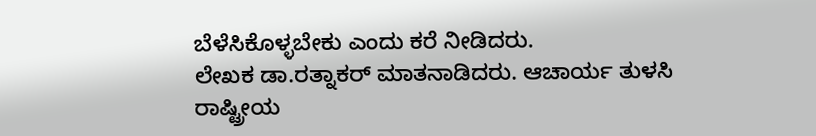ಬೆಳೆಸಿಕೊಳ್ಳಬೇಕು ಎಂದು ಕರೆ ನೀಡಿದರು.
ಲೇಖಕ ಡಾ.ರತ್ನಾಕರ್ ಮಾತನಾಡಿದರು. ಆಚಾರ್ಯ ತುಳಸಿ ರಾಷ್ಟ್ರೀಯ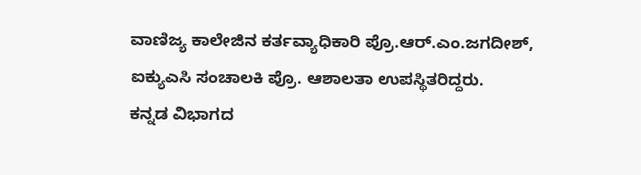ವಾಣಿಜ್ಯ ಕಾಲೇಜಿನ ಕರ್ತವ್ಯಾಧಿಕಾರಿ ಪ್ರೊ.ಆರ್.ಎಂ.ಜಗದೀಶ್, ಐಕ್ಯುಎಸಿ ಸಂಚಾಲಕಿ ಪ್ರೊ. ಆಶಾಲತಾ ಉಪಸ್ಥಿತರಿದ್ದರು.
ಕನ್ನಡ ವಿಭಾಗದ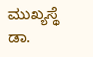ಮುಖ್ಯಸ್ಥೆ ಡಾ.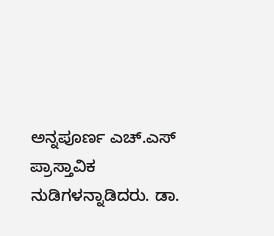ಅನ್ನಪೂರ್ಣ ಎಚ್.ಎಸ್ ಪ್ರಾಸ್ತಾವಿಕ ನುಡಿಗಳನ್ನಾಡಿದರು. ಡಾ.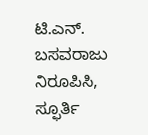ಟಿ.ಎನ್. ಬಸವರಾಜು ನಿರೂಪಿಸಿ, ಸ್ಫೂರ್ತಿ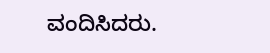ವಂದಿಸಿದರು.